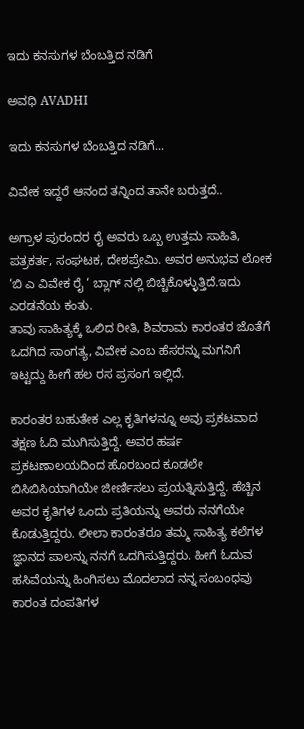ಇದು ಕನಸುಗಳ ಬೆಂಬತ್ತಿದ ನಡಿಗೆ‍

ಅವಧಿ AVADHI

ಇದು ಕನಸುಗಳ ಬೆಂಬತ್ತಿದ ನಡಿಗೆ...

ವಿವೇಕ ಇದ್ದರೆ ಆನಂದ ತನ್ನಿಂದ ತಾನೇ ಬರುತ್ತದೆ..

ಅಗ್ರಾಳ ಪುರಂದರ ರೈ ಅವರು ಒಬ್ಬ ಉತ್ತಮ ಸಾಹಿತಿ, ಪತ್ರಕರ್ತ, ಸಂಘಟಕ, ದೇಶಪ್ರೇಮಿ. ಅವರ ಅನುಭವ ಲೋಕ ‘ಬಿ ಎ ವಿವೇಕ ರೈ ‘ ಬ್ಲಾಗ್ ನಲ್ಲಿ ಬಿಚ್ಚಿಕೊಳ್ಳುತ್ತಿದೆ.ಇದು ಎರಡನೆಯ ಕಂತು.
ತಾವು ಸಾಹಿತ್ಯಕ್ಕೆ ಒಲಿದ ರೀತಿ, ಶಿವರಾಮ ಕಾರಂತರ ಜೊತೆಗೆ ಒದಗಿದ ಸಾಂಗತ್ಯ, ವಿವೇಕ ಎಂಬ ಹೆಸರನ್ನು ಮಗನಿಗೆ ಇಟ್ಟದ್ದು ಹೀಗೆ ಹಲ ರಸ ಪ್ರಸಂಗ ಇಲ್ಲಿದೆ.

ಕಾರಂತರ ಬಹುತೇಕ ಎಲ್ಲ ಕೃತಿಗಳನ್ನೂ ಅವು ಪ್ರಕಟವಾದ ತಕ್ಷಣ ಓದಿ ಮುಗಿಸುತ್ತಿದ್ದೆ. ಅವರ ಹರ್ಷ ಪ್ರಕಟಣಾಲಯದಿಂದ ಹೊರಬಂದ ಕೂಡಲೇ ಬಿಸಿಬಿಸಿಯಾಗಿಯೇ ಜೀರ್ಣಿಸಲು ಪ್ರಯತ್ನಿಸುತ್ತಿದ್ದೆ. ಹೆಚ್ಚಿನ ಅವರ ಕೃತಿಗಳ ಒಂದು ಪ್ರತಿಯನ್ನು ಅವರು ನನಗೆಯೇ ಕೊಡುತ್ತಿದ್ದರು. ಲೀಲಾ ಕಾರಂತರೂ ತಮ್ಮ ಸಾಹಿತ್ಯ ಕಲೆಗಳ ಜ್ಞಾನದ ಪಾಲನ್ನು ನನಗೆ ಒದಗಿಸುತ್ತಿದ್ದರು. ಹೀಗೆ ಓದುವ ಹಸಿವೆಯನ್ನು ಹಿಂಗಿಸಲು ಮೊದಲಾದ ನನ್ನ ಸಂಬಂಧವು ಕಾರಂತ ದಂಪತಿಗಳ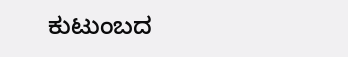ಕುಟುಂಬದ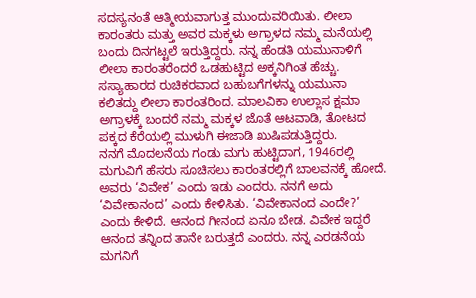ಸದಸ್ಯನಂತೆ ಆತ್ಮೀಯವಾಗುತ್ತ ಮುಂದುವರಿಯಿತು. ಲೀಲಾ ಕಾರಂತರು ಮತ್ತು ಅವರ ಮಕ್ಕಳು ಅಗ್ರಾಳದ ನಮ್ಮ ಮನೆಯಲ್ಲಿ ಬಂದು ದಿನಗಟ್ಟಲೆ ಇರುತ್ತಿದ್ದರು. ನನ್ನ ಹೆಂಡತಿ ಯಮುನಾಳಿಗೆ ಲೀಲಾ ಕಾರಂತರೆಂದರೆ ಒಡಹುಟ್ಟಿದ ಅಕ್ಕನಿಗಿಂತ ಹೆಚ್ಚು. ಸಸ್ಯಾಹಾರದ ರುಚಿಕರವಾದ ಬಹುಬಗೆಗಳನ್ನು ಯಮುನಾ ಕಲಿತದ್ದು ಲೀಲಾ ಕಾರಂತರಿಂದ. ಮಾಲವಿಕಾ ಉಲ್ಲಾಸ ಕ್ಷಮಾ ಅಗ್ರಾಳಕ್ಕೆ ಬಂದರೆ ನಮ್ಮ ಮಕ್ಕಳ ಜೊತೆ ಆಟವಾಡಿ, ತೋಟದ ಪಕ್ಕದ ಕೆರೆಯಲ್ಲಿ ಮುಳುಗಿ ಈಜಾಡಿ ಖುಷಿಪಡುತ್ತಿದ್ದರು.
ನನಗೆ ಮೊದಲನೆಯ ಗಂಡು ಮಗು ಹುಟ್ಟಿದಾಗ, 1946ರಲ್ಲಿ ಮಗುವಿಗೆ ಹೆಸರು ಸೂಚಿಸಲು ಕಾರಂತರಲ್ಲಿಗೆ ಬಾಲವನಕ್ಕೆ ಹೋದೆ. ಅವರು ‘ವಿವೇಕ’ ಎಂದು ಇಡು ಎಂದರು. ನನಗೆ ಅದು ‘ವಿವೇಕಾನಂದ’ ಎಂದು ಕೇಳಿಸಿತು. ‘ವಿವೇಕಾನಂದ ಎಂದೇ?’ ಎಂದು ಕೇಳಿದೆ. ಆನಂದ ಗೀನಂದ ಏನೂ ಬೇಡ. ವಿವೇಕ ಇದ್ದರೆ ಆನಂದ ತನ್ನಿಂದ ತಾನೇ ಬರುತ್ತದೆ ಎಂದರು. ನನ್ನ ಎರಡನೆಯ ಮಗನಿಗೆ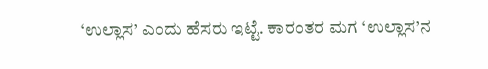‘ಉಲ್ಲಾಸ’ ಎಂದು ಹೆಸರು ಇಟ್ಟೆ. ಕಾರಂತರ ಮಗ ‘ಉಲ್ಲಾಸ’ನ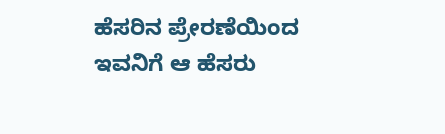ಹೆಸರಿನ ಪ್ರೇರಣೆಯಿಂದ ಇವನಿಗೆ ಆ ಹೆಸರು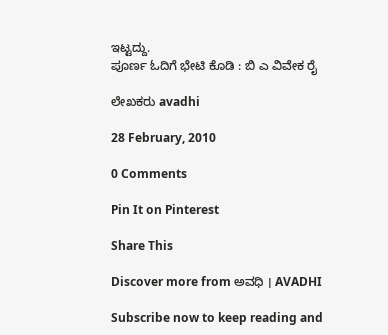ಇಟ್ಟದ್ದು.
ಪೂರ್ಣ ಓದಿಗೆ ಭೇಟಿ ಕೊಡಿ : ಬಿ ಎ ವಿವೇಕ ರೈ

ಲೇಖಕರು avadhi

28 February, 2010

0 Comments

Pin It on Pinterest

Share This

Discover more from ಅವಧಿ । AVADHI

Subscribe now to keep reading and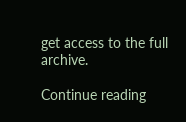get access to the full archive.

Continue reading